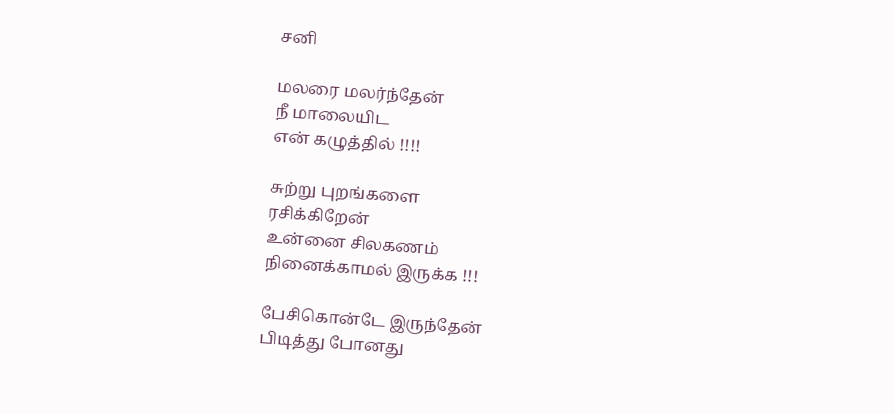சனி

மலரை மலர்ந்தேன்
நீ மாலையிட
என் கழுத்தில் !!!!

சுற்று புறங்களை
ரசிக்கிறேன்
உன்னை சிலகணம்
நினைக்காமல் இருக்க !!!

பேசிகொன்டே இருந்தேன்
பிடித்து போனது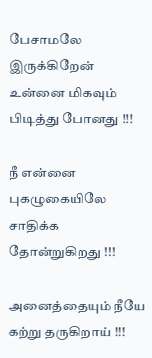பேசாமலே இருக்கிறேன்
உன்னை மிகவும் பிடித்து போனது !!!

நீ என்னை புகழுகையிலே
சாதிக்க தோன்றுகிறது !!!

அனைத்தையும் நீயே கற்று தருகிறாய் !!!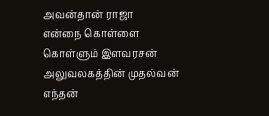அவன்தான் ராஜா
என்நை கொள்ளை
கொள்ளும் இளவரசன்
அலுவலகத்தின் முதல்வன்
எந்தன்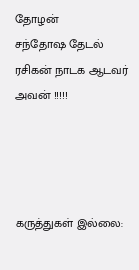தோழன்
சந்தோஷ தேடல்
ரசிகன் நாடக ஆடவர் அவன் !!!!!




கருத்துகள் இல்லை: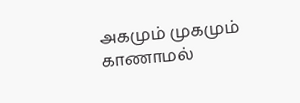அகமும் முகமும் காணாமல்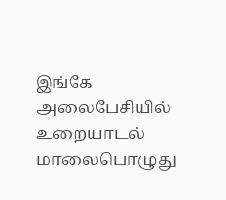இங்கே அலைபேசியில் உறையாடல்  மாலைபொழுது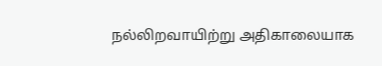நல்லிறவாயிற்று அதிகாலையாக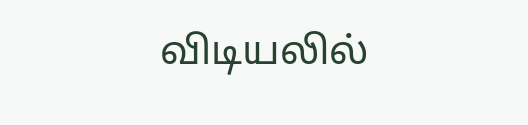விடியலில்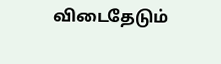விடைதேடும்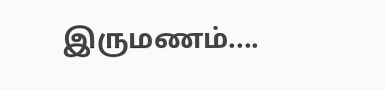இருமணம்....